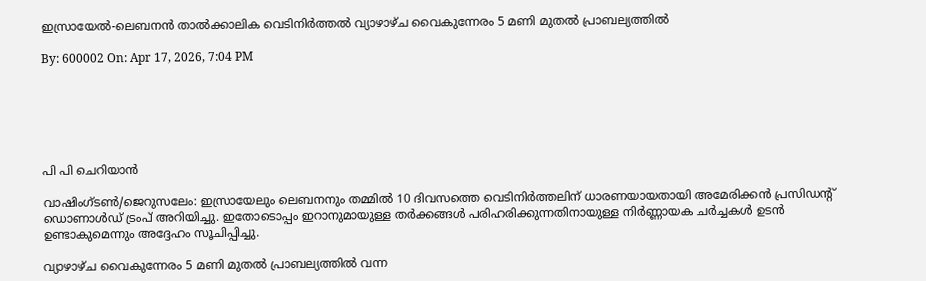ഇസ്രായേല്‍-ലെബനന്‍ താല്‍ക്കാലിക വെടിനിര്‍ത്തല്‍ വ്യാഴാഴ്ച വൈകുന്നേരം 5 മണി മുതല്‍ പ്രാബല്യത്തില്‍

By: 600002 On: Apr 17, 2026, 7:04 PM






പി പി ചെറിയാന്‍

വാഷിംഗ്ടണ്‍/ജെറുസലേം: ഇസ്രായേലും ലെബനനും തമ്മില്‍ 10 ദിവസത്തെ വെടിനിര്‍ത്തലിന് ധാരണയായതായി അമേരിക്കന്‍ പ്രസിഡന്റ് ഡൊണാള്‍ഡ് ട്രംപ് അറിയിച്ചു. ഇതോടൊപ്പം ഇറാനുമായുള്ള തര്‍ക്കങ്ങള്‍ പരിഹരിക്കുന്നതിനായുള്ള നിര്‍ണ്ണായക ചര്‍ച്ചകള്‍ ഉടന്‍ ഉണ്ടാകുമെന്നും അദ്ദേഹം സൂചിപ്പിച്ചു.

വ്യാഴാഴ്ച വൈകുന്നേരം 5 മണി മുതല്‍ പ്രാബല്യത്തില്‍ വന്ന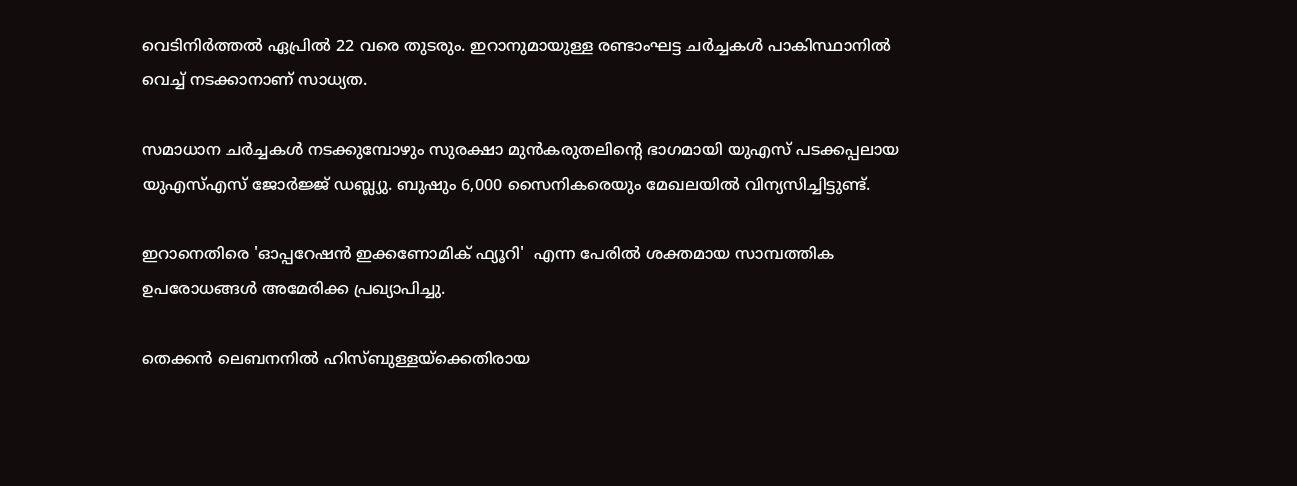വെടിനിര്‍ത്തല്‍ ഏപ്രില്‍ 22 വരെ തുടരും. ഇറാനുമായുള്ള രണ്ടാംഘട്ട ചര്‍ച്ചകള്‍ പാകിസ്ഥാനില്‍ വെച്ച് നടക്കാനാണ് സാധ്യത.

സമാധാന ചര്‍ച്ചകള്‍ നടക്കുമ്പോഴും സുരക്ഷാ മുന്‍കരുതലിന്റെ ഭാഗമായി യുഎസ് പടക്കപ്പലായ യുഎസ്എസ് ജോര്‍ജ്ജ് ഡബ്ല്യു. ബുഷും 6,000 സൈനികരെയും മേഖലയില്‍ വിന്യസിച്ചിട്ടുണ്ട്.

ഇറാനെതിരെ 'ഓപ്പറേഷന്‍ ഇക്കണോമിക് ഫ്യൂറി'  എന്ന പേരില്‍ ശക്തമായ സാമ്പത്തിക ഉപരോധങ്ങള്‍ അമേരിക്ക പ്രഖ്യാപിച്ചു.

തെക്കന്‍ ലെബനനില്‍ ഹിസ്ബുള്ളയ്‌ക്കെതിരായ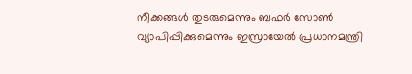നീക്കങ്ങള്‍ തുടരുമെന്നും ബഫര്‍ സോണ്‍ വ്യാപിപ്പിക്കുമെന്നും ഇസ്രായേല്‍ പ്രധാനമന്ത്രി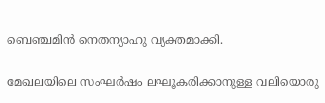ബെഞ്ചമിന്‍ നെതന്യാഹു വ്യക്തമാക്കി.

മേഖലയിലെ സംഘര്‍ഷം ലഘൂകരിക്കാനുള്ള വലിയൊരു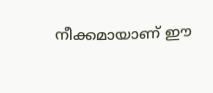നീക്കമായാണ് ഈ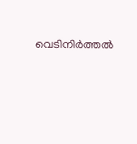വെടിനിര്‍ത്തല്‍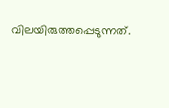വിലയിരുത്തപ്പെടുന്നത്.